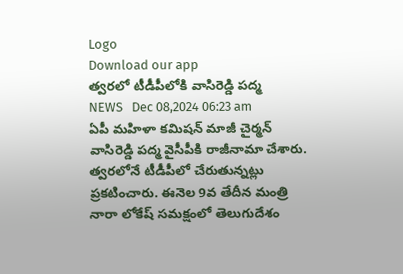Logo
Download our app
త్వ‌ర‌లో టీడీపీలోకి వాసిరెడ్డి ప‌ద్మ
NEWS   Dec 08,2024 06:23 am
ఏపీ మ‌హిళా క‌మిష‌న్ మాజీ చైర్మ‌న్ వాసిరెడ్డి ప‌ద్మ వైసీపీకి రాజీనామా చేశారు. త్వ‌ర‌లోనే టీడీపీలో చేరుతున్న‌ట్లు ప్ర‌క‌టించారు. ఈనెల 9వ తేదీన మంత్రి నారా లోకేష్ స‌మ‌క్షంలో తెలుగుదేశం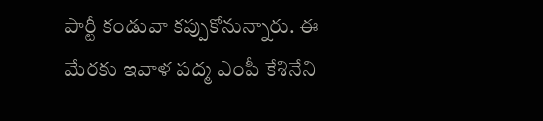పార్టీ కండువా కప్పుకోనున్నారు. ఈ మేర‌కు ఇవాళ ప‌ద్మ ఎంపీ కేశినేని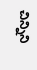చిన్నిని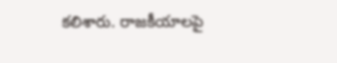క‌లిశారు. రాజ‌కీయాల‌పై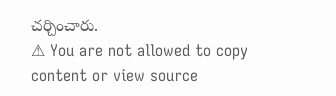చ‌ర్చించారు.
⚠ You are not allowed to copy content or view source